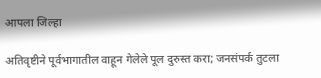आपला जिल्हा

अतिवृष्टीने पूर्वभागातील वाहून गेलेले पूल दुरुस्त करा; जनसंपर्क तुटला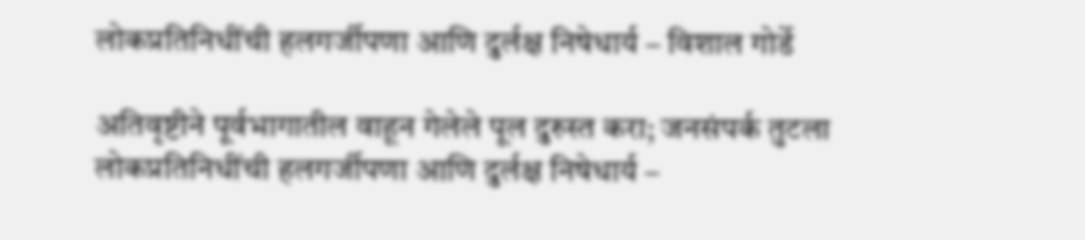लोकप्रतिनिधींची हलगर्जीपणा आणि दुर्लक्ष निषेधार्य – विशाल गोर्डे

अतिवृष्टीने पूर्वभागातील वाहून गेलेले पूल दुरुस्त करा; जनसंपर्क तुटला लोकप्रतिनिधींची हलगर्जीपणा आणि दुर्लक्ष निषेधार्य –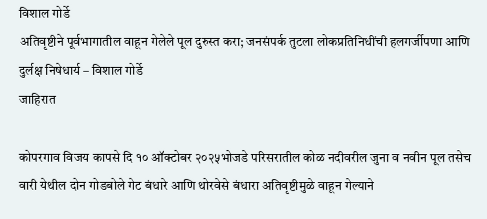विशाल गोर्डे
अतिवृष्टीने पूर्वभागातील वाहून गेलेले पूल दुरुस्त करा; जनसंपर्क तुटला लोकप्रतिनिधींची हलगर्जीपणा आणि दुर्लक्ष निषेधार्य – विशाल गोर्डे
जाहिरात

कोपरगाव विजय कापसे दि १० ऑक्टोबर २०२५भोजडे परिसरातील कोळ नदीवरील जुना व नवीन पूल तसेच वारी येथील दोन गोडबोले गेट बंधारे आणि थोरवेसे बंधारा अतिवृष्टीमुळे वाहून गेल्याने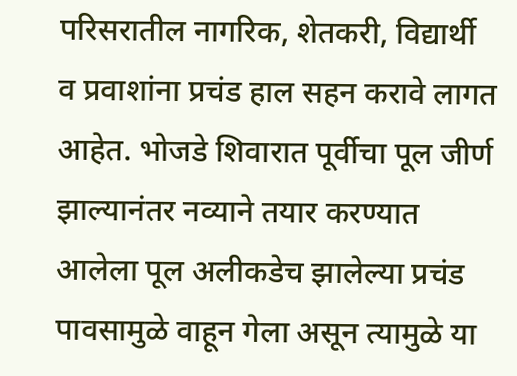परिसरातील नागरिक, शेतकरी, विद्यार्थी व प्रवाशांना प्रचंड हाल सहन करावे लागत आहेत. भोजडे शिवारात पूर्वीचा पूल जीर्ण झाल्यानंतर नव्याने तयार करण्यात आलेला पूल अलीकडेच झालेल्या प्रचंड पावसामुळे वाहून गेला असून त्यामुळे या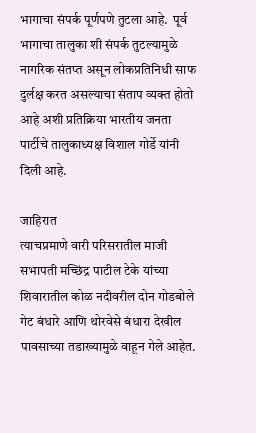भागाचा संपर्क पूर्णपणे तुटला आहे.  पूर्व भागाचा तालुका शी संपर्क तुटल्यामुळे नागरिक संतप्त असून लोकप्रतिनिधी साफ दुर्लक्ष करत असल्याचा संताप व्यक्त होतो आहे अशी प्रतिक्रिया भारतीय जनता पार्टीचे तालुकाध्यक्ष विशाल गोर्डे यांनी दिली आहे.

जाहिरात
त्याचप्रमाणे वारी परिसरातील माजी सभापती मच्छिंद्र पाटील टेके यांच्या शिवारातील कोळ नदीवरील दोन गोडबोले गेट बंधारे आणि थोरवेसे बंधारा देखील पावसाच्या तडाख्यामुळे वाहून गेले आहेत.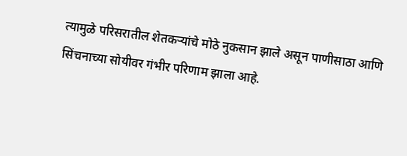त्यामुळे परिसरातील शेतकऱ्यांचे मोठे नुकसान झाले असून पाणीसाठा आणि सिंचनाच्या सोयीवर गंभीर परिणाम झाला आहे.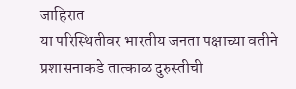जाहिरात
या परिस्थितीवर भारतीय जनता पक्षाच्या वतीने प्रशासनाकडे तात्काळ दुरुस्तीची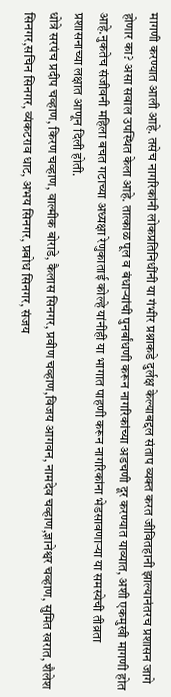मागणी करण्यात आली आहे. तसेच नागरिकांनी लोकप्रतिनिधींनी या गंभीर प्रश्नाकडे दुर्लक्ष केल्याबद्दल संताप व्यक्त करत जीवितहानी झाल्यानंतरच प्रशासन जागे होणार का? असा सवाल उपस्थित केला आहे. तात्काळ पूल व बंधाऱ्यांची पुनर्बांधणी करून नागरिकांच्या अडचणी दूर करण्यात याव्यात, अशी एकमुखी मागणी होत आहे.नुकतेच संजीवनी महिला बचत गटाच्या अध्यक्षा रेणुकाताई कोल्हे यांनीही या भागात पाहणी करून नागरिकांना भेडसावणाऱ्या या समस्येची तीव्रता प्रशासनाच्या लक्षात आणून दिली होती.
धोत्रे सरपंच प्रदीप चव्हाण, किरण चव्हाण, वाल्मीक बोराडे, कैलास सिनगर, प्रवीण चव्हाण,विजय आगवन, नामदेव चव्हाण,ज्ञानेश्वर चव्हाण, सुमित खरात, शैलेश सिनगर,सचिन सिनगर, व्यंकटराव धाट, अभय सिनगर, प्रबोध सिनगर, संजय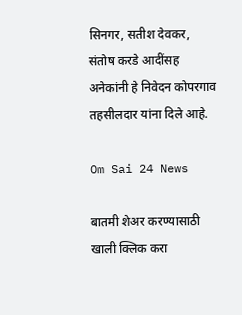सिनगर, सतीश देवकर, संतोष करडे आदींसह अनेकांनी हे निवेदन कोपरगाव तहसीलदार यांना दिले आहे.

Om Sai 24 News

बातमी शेअर करण्यासाठी खाली क्लिक करा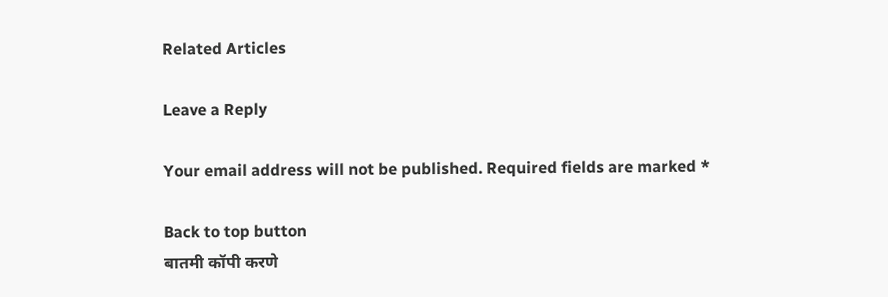Related Articles

Leave a Reply

Your email address will not be published. Required fields are marked *

Back to top button
बातमी कॉपी करणे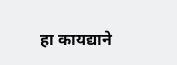हा कायद्याने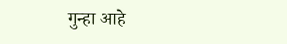गुन्हा आहे